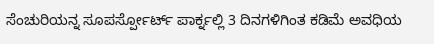ಸೆಂಚುರಿಯನ್ನ ಸೂಪರ್ಸ್ಪೋರ್ಟ್ ಪಾರ್ಕ್ನಲ್ಲಿ 3 ದಿನಗಳಿಗಿಂತ ಕಡಿಮೆ ಅವಧಿಯ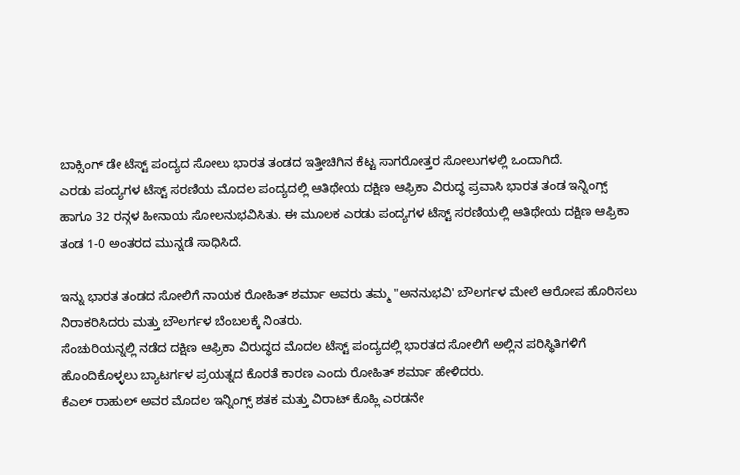ಬಾಕ್ಸಿಂಗ್ ಡೇ ಟೆಸ್ಟ್ ಪಂದ್ಯದ ಸೋಲು ಭಾರತ ತಂಡದ ಇತ್ತೀಚಿಗಿನ ಕೆಟ್ಟ ಸಾಗರೋತ್ತರ ಸೋಲುಗಳಲ್ಲಿ ಒಂದಾಗಿದೆ.
ಎರಡು ಪಂದ್ಯಗಳ ಟೆಸ್ಟ್ ಸರಣಿಯ ಮೊದಲ ಪಂದ್ಯದಲ್ಲಿ ಆತಿಥೇಯ ದಕ್ಷಿಣ ಆಫ್ರಿಕಾ ವಿರುದ್ಧ ಪ್ರವಾಸಿ ಭಾರತ ತಂಡ ಇನ್ನಿಂಗ್ಸ್ ಹಾಗೂ 32 ರನ್ಗಳ ಹೀನಾಯ ಸೋಲನುಭವಿಸಿತು. ಈ ಮೂಲಕ ಎರಡು ಪಂದ್ಯಗಳ ಟೆಸ್ಟ್ ಸರಣಿಯಲ್ಲಿ ಆತಿಥೇಯ ದಕ್ಷಿಣ ಆಫ್ರಿಕಾ ತಂಡ 1-0 ಅಂತರದ ಮುನ್ನಡೆ ಸಾಧಿಸಿದೆ.

ಇನ್ನು ಭಾರತ ತಂಡದ ಸೋಲಿಗೆ ನಾಯಕ ರೋಹಿತ್ ಶರ್ಮಾ ಅವರು ತಮ್ಮ "ಅನನುಭವಿ' ಬೌಲರ್ಗಳ ಮೇಲೆ ಆರೋಪ ಹೊರಿಸಲು ನಿರಾಕರಿಸಿದರು ಮತ್ತು ಬೌಲರ್ಗಳ ಬೆಂಬಲಕ್ಕೆ ನಿಂತರು.
ಸೆಂಚುರಿಯನ್ನಲ್ಲಿ ನಡೆದ ದಕ್ಷಿಣ ಆಫ್ರಿಕಾ ವಿರುದ್ಧದ ಮೊದಲ ಟೆಸ್ಟ್ ಪಂದ್ಯದಲ್ಲಿ ಭಾರತದ ಸೋಲಿಗೆ ಅಲ್ಲಿನ ಪರಿಸ್ಥಿತಿಗಳಿಗೆ ಹೊಂದಿಕೊಳ್ಳಲು ಬ್ಯಾಟರ್ಗಳ ಪ್ರಯತ್ನದ ಕೊರತೆ ಕಾರಣ ಎಂದು ರೋಹಿತ್ ಶರ್ಮಾ ಹೇಳಿದರು.
ಕೆಎಲ್ ರಾಹುಲ್ ಅವರ ಮೊದಲ ಇನ್ನಿಂಗ್ಸ್ ಶತಕ ಮತ್ತು ವಿರಾಟ್ ಕೊಹ್ಲಿ ಎರಡನೇ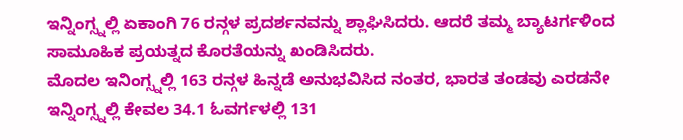ಇನ್ನಿಂಗ್ಸ್ನಲ್ಲಿ ಏಕಾಂಗಿ 76 ರನ್ಗಳ ಪ್ರದರ್ಶನವನ್ನು ಶ್ಲಾಘಿಸಿದರು. ಆದರೆ ತಮ್ಮ ಬ್ಯಾಟರ್ಗಳಿಂದ ಸಾಮೂಹಿಕ ಪ್ರಯತ್ನದ ಕೊರತೆಯನ್ನು ಖಂಡಿಸಿದರು.
ಮೊದಲ ಇನಿಂಗ್ಸ್ನಲ್ಲಿ 163 ರನ್ಗಳ ಹಿನ್ನಡೆ ಅನುಭವಿಸಿದ ನಂತರ, ಭಾರತ ತಂಡವು ಎರಡನೇ ಇನ್ನಿಂಗ್ಸ್ನಲ್ಲಿ ಕೇವಲ 34.1 ಓವರ್ಗಳಲ್ಲಿ 131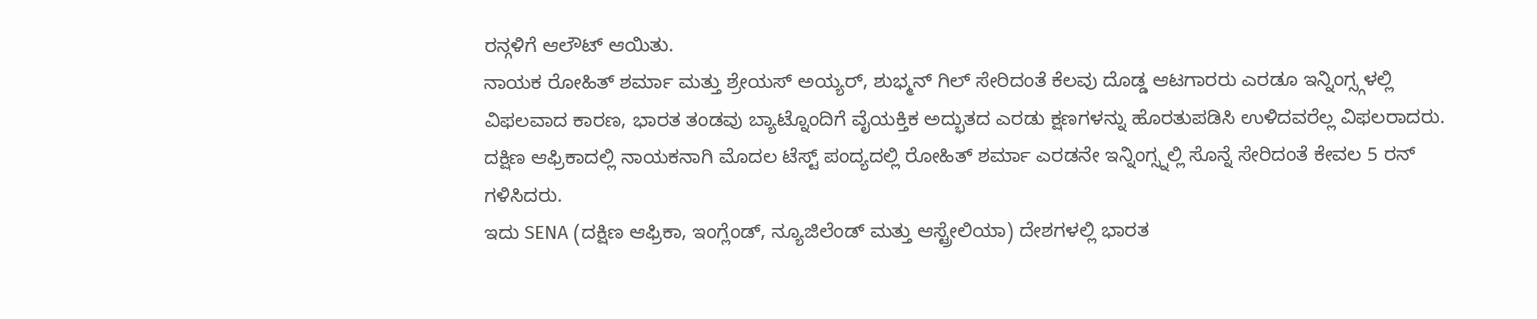ರನ್ಗಳಿಗೆ ಆಲೌಟ್ ಆಯಿತು.
ನಾಯಕ ರೋಹಿತ್ ಶರ್ಮಾ ಮತ್ತು ಶ್ರೇಯಸ್ ಅಯ್ಯರ್, ಶುಭ್ಮನ್ ಗಿಲ್ ಸೇರಿದಂತೆ ಕೆಲವು ದೊಡ್ಡ ಆಟಗಾರರು ಎರಡೂ ಇನ್ನಿಂಗ್ಸ್ಗಳಲ್ಲಿ ವಿಫಲವಾದ ಕಾರಣ, ಭಾರತ ತಂಡವು ಬ್ಯಾಟ್ನೊಂದಿಗೆ ವೈಯಕ್ತಿಕ ಅದ್ಭುತದ ಎರಡು ಕ್ಷಣಗಳನ್ನು ಹೊರತುಪಡಿಸಿ ಉಳಿದವರೆಲ್ಲ ವಿಫಲರಾದರು.
ದಕ್ಷಿಣ ಆಫ್ರಿಕಾದಲ್ಲಿ ನಾಯಕನಾಗಿ ಮೊದಲ ಟೆಸ್ಟ್ ಪಂದ್ಯದಲ್ಲಿ ರೋಹಿತ್ ಶರ್ಮಾ ಎರಡನೇ ಇನ್ನಿಂಗ್ಸ್ನಲ್ಲಿ ಸೊನ್ನೆ ಸೇರಿದಂತೆ ಕೇವಲ 5 ರನ್ ಗಳಿಸಿದರು.
ಇದು SENA (ದಕ್ಷಿಣ ಆಫ್ರಿಕಾ, ಇಂಗ್ಲೆಂಡ್, ನ್ಯೂಜಿಲೆಂಡ್ ಮತ್ತು ಆಸ್ಟ್ರೇಲಿಯಾ) ದೇಶಗಳಲ್ಲಿ ಭಾರತ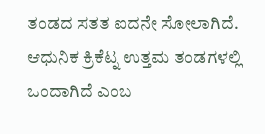ತಂಡದ ಸತತ ಐದನೇ ಸೋಲಾಗಿದೆ. ಆಧುನಿಕ ಕ್ರಿಕೆಟ್ನ ಉತ್ತಮ ತಂಡಗಳಲ್ಲಿ ಒಂದಾಗಿದೆ ಎಂಬ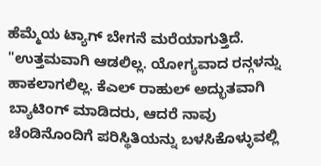ಹೆಮ್ಮೆಯ ಟ್ಯಾಗ್ ಬೇಗನೆ ಮರೆಯಾಗುತ್ತಿದೆ.
"ಉತ್ತಮವಾಗಿ ಆಡಲಿಲ್ಲ. ಯೋಗ್ಯವಾದ ರನ್ಗಳನ್ನು ಹಾಕಲಾಗಲಿಲ್ಲ. ಕೆಎಲ್ ರಾಹುಲ್ ಅದ್ಭುತವಾಗಿ ಬ್ಯಾಟಿಂಗ್ ಮಾಡಿದರು, ಆದರೆ ನಾವು ಚೆಂಡಿನೊಂದಿಗೆ ಪರಿಸ್ಥಿತಿಯನ್ನು ಬಳಸಿಕೊಳ್ಳುವಲ್ಲಿ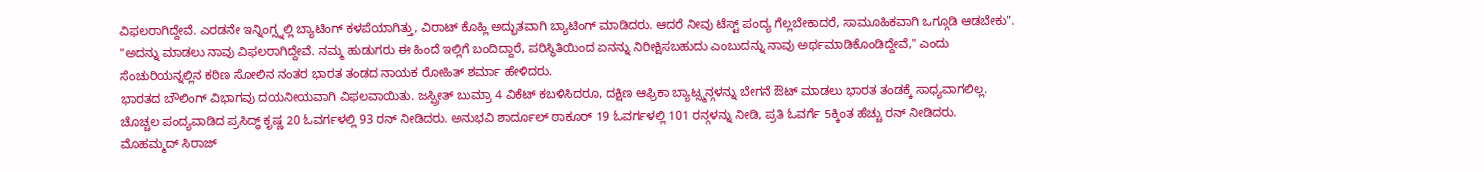ವಿಫಲರಾಗಿದ್ದೇವೆ. ಎರಡನೇ ಇನ್ನಿಂಗ್ಸ್ನಲ್ಲಿ ಬ್ಯಾಟಿಂಗ್ ಕಳಪೆಯಾಗಿತ್ತು, ವಿರಾಟ್ ಕೊಹ್ಲಿ ಅದ್ಭುತವಾಗಿ ಬ್ಯಾಟಿಂಗ್ ಮಾಡಿದರು. ಆದರೆ ನೀವು ಟೆಸ್ಟ್ ಪಂದ್ಯ ಗೆಲ್ಲಬೇಕಾದರೆ, ಸಾಮೂಹಿಕವಾಗಿ ಒಗ್ಗೂಡಿ ಆಡಬೇಕು".
"ಅದನ್ನು ಮಾಡಲು ನಾವು ವಿಫಲರಾಗಿದ್ದೇವೆ. ನಮ್ಮ ಹುಡುಗರು ಈ ಹಿಂದೆ ಇಲ್ಲಿಗೆ ಬಂದಿದ್ದಾರೆ, ಪರಿಸ್ಥಿತಿಯಿಂದ ಏನನ್ನು ನಿರೀಕ್ಷಿಸಬಹುದು ಎಂಬುದನ್ನು ನಾವು ಅರ್ಥಮಾಡಿಕೊಂಡಿದ್ದೇವೆ," ಎಂದು ಸೆಂಚುರಿಯನ್ನಲ್ಲಿನ ಕಠಿಣ ಸೋಲಿನ ನಂತರ ಭಾರತ ತಂಡದ ನಾಯಕ ರೋಹಿತ್ ಶರ್ಮಾ ಹೇಳಿದರು.
ಭಾರತದ ಬೌಲಿಂಗ್ ವಿಭಾಗವು ದಯನೀಯವಾಗಿ ವಿಫಲವಾಯಿತು. ಜಸ್ಪ್ರೀತ್ ಬುಮ್ರಾ 4 ವಿಕೆಟ್ ಕಬಳಿಸಿದರೂ, ದಕ್ಷಿಣ ಆಫ್ರಿಕಾ ಬ್ಯಾಟ್ಸ್ಮನ್ಗಳನ್ನು ಬೇಗನೆ ಔಟ್ ಮಾಡಲು ಭಾರತ ತಂಡಕ್ಕೆ ಸಾಧ್ಯವಾಗಲಿಲ್ಲ.
ಚೊಚ್ಚಲ ಪಂದ್ಯವಾಡಿದ ಪ್ರಸಿದ್ಧ್ ಕೃಷ್ಣ 20 ಓವರ್ಗಳಲ್ಲಿ 93 ರನ್ ನೀಡಿದರು. ಅನುಭವಿ ಶಾರ್ದೂಲ್ ಠಾಕೂರ್ 19 ಓವರ್ಗಳಲ್ಲಿ 101 ರನ್ಗಳನ್ನು ನೀಡಿ, ಪ್ರತಿ ಓವರ್ಗೆ 5ಕ್ಕಿಂತ ಹೆಚ್ಚು ರನ್ ನೀಡಿದರು.
ಮೊಹಮ್ಮದ್ ಸಿರಾಜ್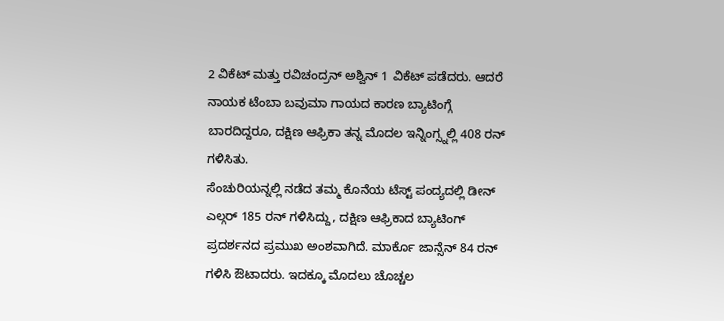2 ವಿಕೆಟ್ ಮತ್ತು ರವಿಚಂದ್ರನ್ ಅಶ್ವಿನ್ 1 ವಿಕೆಟ್ ಪಡೆದರು. ಆದರೆ ನಾಯಕ ಟೆಂಬಾ ಬವುಮಾ ಗಾಯದ ಕಾರಣ ಬ್ಯಾಟಿಂಗ್ಗೆ ಬಾರದಿದ್ದರೂ, ದಕ್ಷಿಣ ಆಫ್ರಿಕಾ ತನ್ನ ಮೊದಲ ಇನ್ನಿಂಗ್ಸ್ನಲ್ಲಿ 408 ರನ್ ಗಳಿಸಿತು.
ಸೆಂಚುರಿಯನ್ನಲ್ಲಿ ನಡೆದ ತಮ್ಮ ಕೊನೆಯ ಟೆಸ್ಟ್ ಪಂದ್ಯದಲ್ಲಿ ಡೀನ್ ಎಲ್ಗರ್ 185 ರನ್ ಗಳಿಸಿದ್ದು, ದಕ್ಷಿಣ ಆಫ್ರಿಕಾದ ಬ್ಯಾಟಿಂಗ್ ಪ್ರದರ್ಶನದ ಪ್ರಮುಖ ಅಂಶವಾಗಿದೆ. ಮಾರ್ಕೊ ಜಾನ್ಸೆನ್ 84 ರನ್ ಗಳಿಸಿ ಔಟಾದರು. ಇದಕ್ಕೂ ಮೊದಲು ಚೊಚ್ಚಲ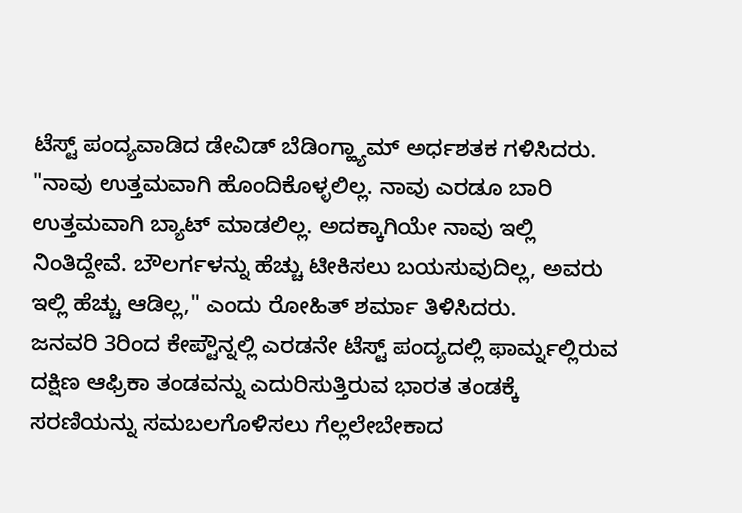ಟೆಸ್ಟ್ ಪಂದ್ಯವಾಡಿದ ಡೇವಿಡ್ ಬೆಡಿಂಗ್ಹ್ಯಾಮ್ ಅರ್ಧಶತಕ ಗಳಿಸಿದರು.
"ನಾವು ಉತ್ತಮವಾಗಿ ಹೊಂದಿಕೊಳ್ಳಲಿಲ್ಲ. ನಾವು ಎರಡೂ ಬಾರಿ ಉತ್ತಮವಾಗಿ ಬ್ಯಾಟ್ ಮಾಡಲಿಲ್ಲ. ಅದಕ್ಕಾಗಿಯೇ ನಾವು ಇಲ್ಲಿ ನಿಂತಿದ್ದೇವೆ. ಬೌಲರ್ಗಳನ್ನು ಹೆಚ್ಚು ಟೀಕಿಸಲು ಬಯಸುವುದಿಲ್ಲ, ಅವರು ಇಲ್ಲಿ ಹೆಚ್ಚು ಆಡಿಲ್ಲ," ಎಂದು ರೋಹಿತ್ ಶರ್ಮಾ ತಿಳಿಸಿದರು.
ಜನವರಿ 3ರಿಂದ ಕೇಪ್ಟೌನ್ನಲ್ಲಿ ಎರಡನೇ ಟೆಸ್ಟ್ ಪಂದ್ಯದಲ್ಲಿ ಫಾರ್ಮ್ನಲ್ಲಿರುವ ದಕ್ಷಿಣ ಆಫ್ರಿಕಾ ತಂಡವನ್ನು ಎದುರಿಸುತ್ತಿರುವ ಭಾರತ ತಂಡಕ್ಕೆ ಸರಣಿಯನ್ನು ಸಮಬಲಗೊಳಿಸಲು ಗೆಲ್ಲಲೇಬೇಕಾದ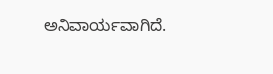ಅನಿವಾರ್ಯವಾಗಿದೆ.